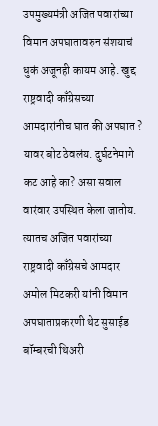उपमुख्यमंत्री अजित पवारांच्या विमान अपघातावरुन संशयाचं धुकं अजूनही कायम आहे. खुद्द राष्ट्रवादी काँग्रेसच्या आमदारांनीच घात की अपघात ? यावर बोट ठेवलंय. दुर्घटनेमागे कट आहे का? असा सवाल वारंवार उपस्थित केला जातोय. त्यातच अजित पवारांच्या राष्ट्रवादी काँग्रेसचे आमदार अमोल मिटकरी यांनी विमान अपघाताप्रकरणी थेट सुसाईड बॉम्बरची थिअरी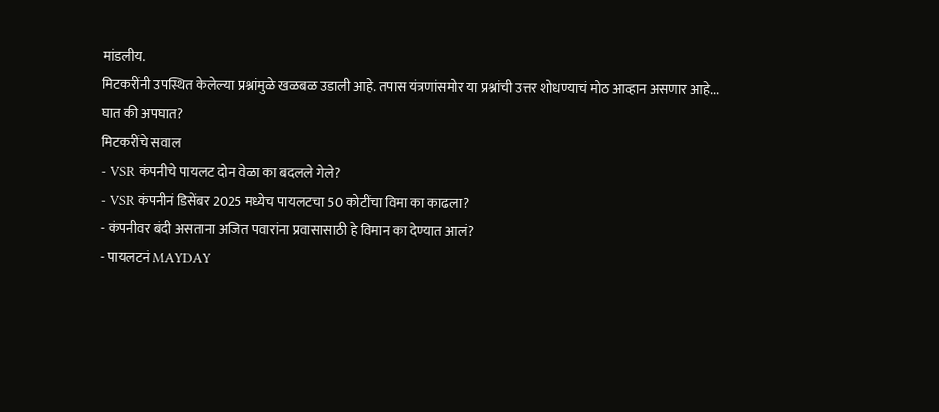मांडलीय.
मिटकरींनी उपस्थित केलेल्या प्रश्नांमुळे खळबळ उडाली आहे. तपास यंत्रणांसमोर या प्रश्नांची उत्तर शोधण्याचं मोठ आव्हान असणार आहे...
घात की अपघात?
मिटकरींचे सवाल
- VSR कंपनीचे पायलट दोन वेळा का बदलले गेले?
- VSR कंपनीनं डिसेंबर 2025 मध्येच पायलटचा 50 कोटींचा विमा का काढला?
- कंपनीवर बंदी असताना अजित पवारांना प्रवासासाठी हे विमान का देण्यात आलं?
- पायलटनं MAYDAY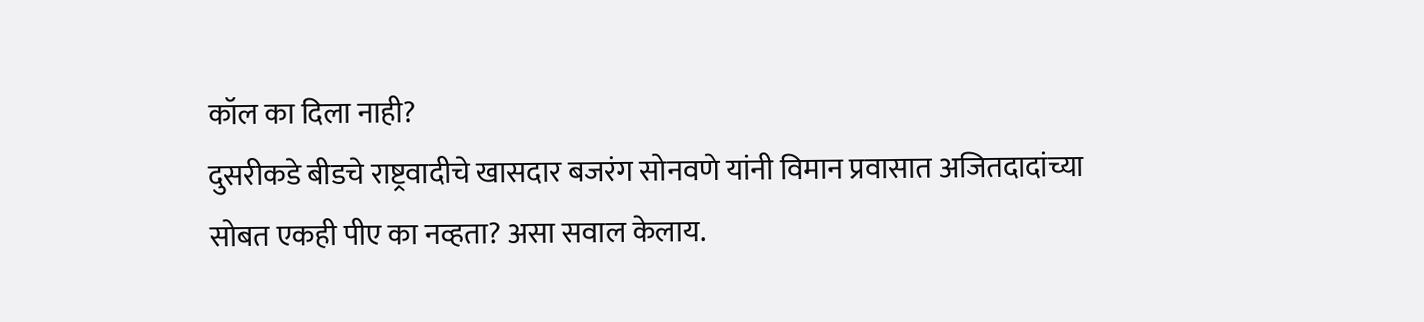कॉल का दिला नाही?
दुसरीकडे बीडचे राष्ट्रवादीचे खासदार बजरंग सोनवणे यांनी विमान प्रवासात अजितदादांच्या सोबत एकही पीए का नव्हता? असा सवाल केलाय.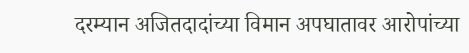दरम्यान अजितदादांच्या विमान अपघातावर आरोपांच्या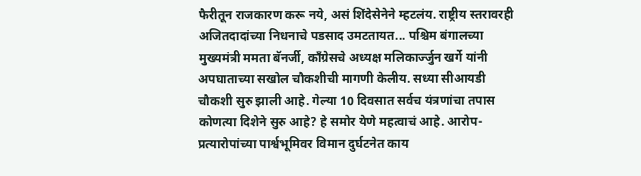फैरीतून राजकारण करू नये, असं शिंदेसेनेने म्हटलंय. राष्ट्रीय स्तरावरही अजितदादांच्या निधनाचे पडसाद उमटतायत... पश्चिम बंगालच्या मुख्यमंत्री ममता बॅनर्जी, काँग्रेसचे अध्यक्ष मलिकार्ज्जुन खर्गे यांनी अपघाताच्या सखोल चौकशीची मागणी केलीय. सध्या सीआयडी चौकशी सुरु झाली आहे. गेल्या 10 दिवसात सर्वच यंत्रणांचा तपास कोणत्या दिशेने सुरु आहे? हे समोर येणे महत्वाचं आहे. आरोप-प्रत्यारोपांच्या पार्श्वभूमिवर विमान दुर्घटनेत काय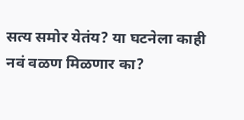सत्य समोर येतंय? या घटनेला काही नवं वळण मिळणार का?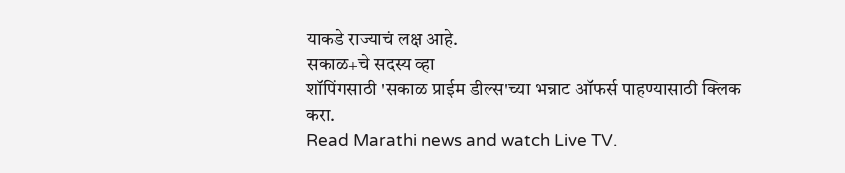याकडे राज्याचं लक्ष आहे.
सकाळ+चे सदस्य व्हा
शॉपिंगसाठी 'सकाळ प्राईम डील्स'च्या भन्नाट ऑफर्स पाहण्यासाठी क्लिक करा.
Read Marathi news and watch Live TV.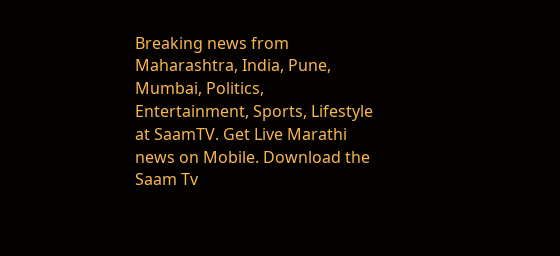Breaking news from Maharashtra, India, Pune, Mumbai, Politics, Entertainment, Sports, Lifestyle at SaamTV. Get Live Marathi news on Mobile. Download the Saam Tv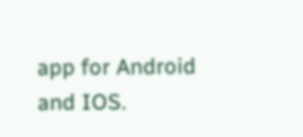app for Android and IOS.